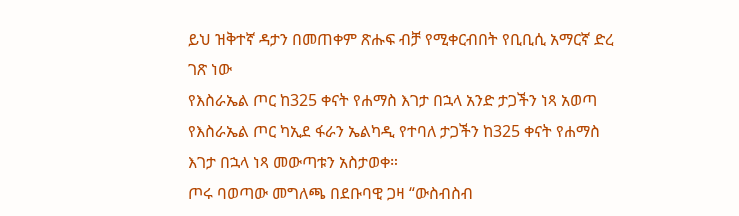ይህ ዝቅተኛ ዳታን በመጠቀም ጽሑፍ ብቻ የሚቀርብበት የቢቢሲ አማርኛ ድረ ገጽ ነው
የእስራኤል ጦር ከ325 ቀናት የሐማስ እገታ በኋላ አንድ ታጋችን ነጻ አወጣ
የእስራኤል ጦር ካኢደ ፋራን ኤልካዲ የተባለ ታጋችን ከ325 ቀናት የሐማስ እገታ በኋላ ነጻ መውጣቱን አስታወቀ።
ጦሩ ባወጣው መግለጫ በደቡባዊ ጋዛ “ውስብስብ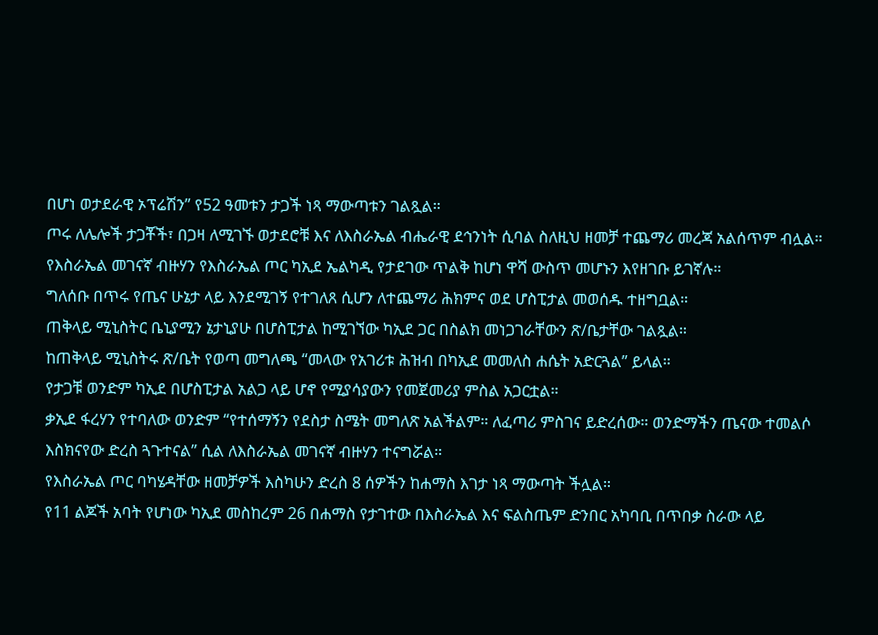በሆነ ወታደራዊ ኦፕሬሽን” የ52 ዓመቱን ታጋች ነጻ ማውጣቱን ገልጿል።
ጦሩ ለሌሎች ታጋቾች፣ በጋዛ ለሚገኙ ወታደሮቹ እና ለእስራኤል ብሔራዊ ደኅንነት ሲባል ስለዚህ ዘመቻ ተጨማሪ መረጃ አልሰጥም ብሏል።
የእስራኤል መገናኛ ብዙሃን የእስራኤል ጦር ካኢደ ኤልካዲ የታደገው ጥልቅ ከሆነ ዋሻ ውስጥ መሆኑን እየዘገቡ ይገኛሉ።
ግለሰቡ በጥሩ የጤና ሁኔታ ላይ እንደሚገኝ የተገለጸ ሲሆን ለተጨማሪ ሕክምና ወደ ሆስፒታል መወሰዱ ተዘግቧል።
ጠቅላይ ሚኒስትር ቤኒያሚን ኔታኒያሁ በሆስፒታል ከሚገኘው ካኢደ ጋር በስልክ መነጋገራቸውን ጽ/ቤታቸው ገልጿል።
ከጠቅላይ ሚኒስትሩ ጽ/ቤት የወጣ መግለጫ “መላው የአገሪቱ ሕዝብ በካኢደ መመለስ ሐሴት አድርጓል” ይላል።
የታጋቹ ወንድም ካኢደ በሆስፒታል አልጋ ላይ ሆኖ የሚያሳያውን የመጀመሪያ ምስል አጋርቷል።
ቃኢደ ፋረሃን የተባለው ወንድም “የተሰማኝን የደስታ ስሜት መግለጽ አልችልም። ለፈጣሪ ምስገና ይድረሰው። ወንድማችን ጤናው ተመልሶ እስክናየው ድረስ ጓጉተናል” ሲል ለእስራኤል መገናኛ ብዙሃን ተናግሯል።
የእስራኤል ጦር ባካሄዳቸው ዘመቻዎች እስካሁን ድረስ 8 ሰዎችን ከሐማስ እገታ ነጻ ማውጣት ችሏል።
የ11 ልጆች አባት የሆነው ካኢደ መስከረም 26 በሐማስ የታገተው በእስራኤል እና ፍልስጤም ድንበር አካባቢ በጥበቃ ስራው ላይ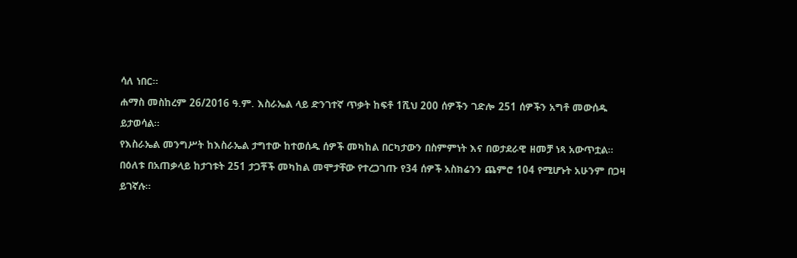ሳለ ነበር።
ሐማስ መስከረም 26/2016 ዓ.ም. እስራኤል ላይ ድንገተኛ ጥቃት ከፍቶ 1ሺህ 200 ሰዎችን ገድሎ 251 ሰዎችን አግቶ መውሰዱ ይታወሳል።
የእስራኤል መንግሥት ከእስራኤል ታግተው ከተወሰዱ ሰዎች መካከል በርካታውን በስምምነት እና በወታደራዊ ዘመቻ ነጻ አውጥቷል።
በዕለቱ በአጠቃላይ ከታገቱት 251 ታጋቾች መካከል መሞታቸው የተረጋገጡ የ34 ሰዎች አስክሬንን ጨምሮ 104 የሚሆኑት አሁንም በጋዛ ይገኛሉ።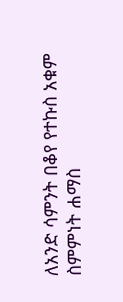ለአንድ ሳምንት በቆየ የተኩስ አቁም ስምምነት ሐማስ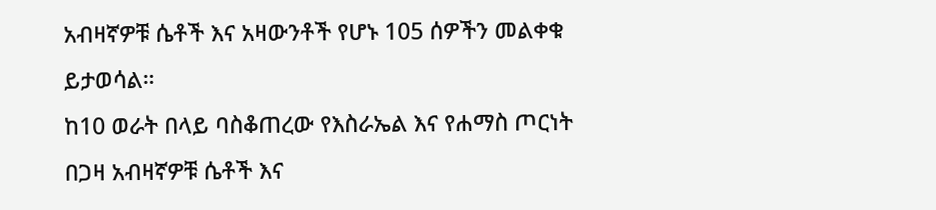አብዛኛዎቹ ሴቶች እና አዛውንቶች የሆኑ 105 ሰዎችን መልቀቁ ይታወሳል።
ከ10 ወራት በላይ ባስቆጠረው የእስራኤል እና የሐማስ ጦርነት በጋዛ አብዛኛዎቹ ሴቶች እና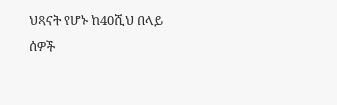ህጻናት የሆኑ ከ40ሺህ በላይ ሰዎች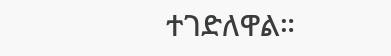ተገድለዋል።